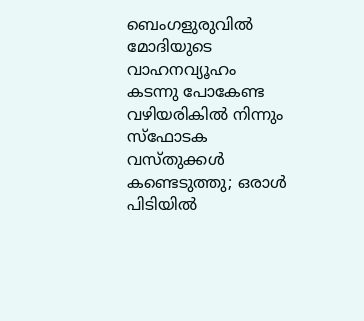ബെംഗളുരുവിൽ മോദിയുടെ വാഹനവ്യൂഹം കടന്നു പോകേണ്ട വഴിയരികിൽ നിന്നും സ്ഫോടക വസ്തുക്കൾ കണ്ടെടുത്തു; ഒരാൾ പിടിയിൽ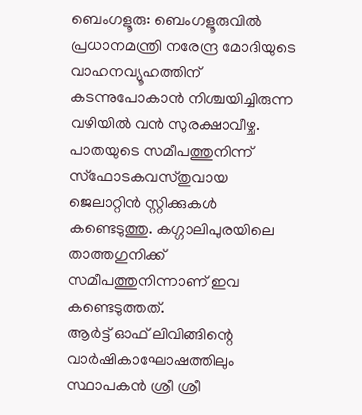ബെംഗളൂരു: ബെംഗളൂരുവിൽ പ്രധാനമന്ത്രി നരേന്ദ്ര മോദിയുടെ വാഹനവ്യൂഹത്തിന് കടന്നുപോകാൻ നിശ്ചയിച്ചിരുന്ന വഴിയിൽ വൻ സുരക്ഷാവീഴ്ച. പാതയുടെ സമീപത്തുനിന്ന് സ്ഫോടകവസ്തുവായ ജെലാറ്റിൻ സ്റ്റിക്കുകൾ കണ്ടെടുത്തു. കഗ്ഗാലിപുരയിലെ താത്തഗുനിക്ക് സമീപത്തുനിന്നാണ് ഇവ കണ്ടെടുത്തത്.
ആർട്ട് ഓഫ് ലിവിങ്ങിന്റെ വാർഷികാഘോഷത്തിലും സ്ഥാപകൻ ശ്രീ ശ്രീ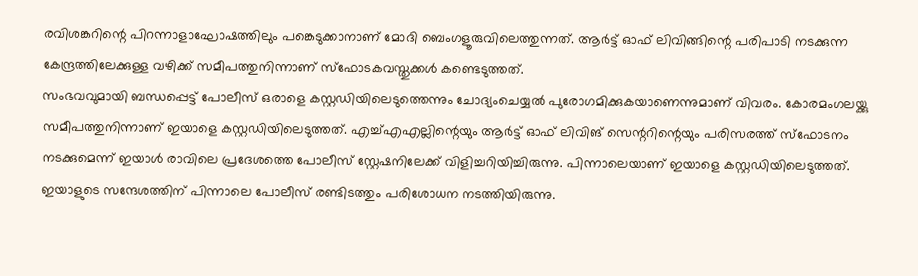രവിശങ്കറിന്റെ പിറന്നാളാഘോഷത്തിലും പങ്കെടുക്കാനാണ് മോദി ബെംഗളൂരുവിലെത്തുന്നത്. ആർട്ട് ഓഫ് ലിവിങ്ങിന്റെ പരിപാടി നടക്കുന്ന കേന്ദ്രത്തിലേക്കുള്ള വഴിക്ക് സമീപത്തുനിന്നാണ് സ്ഫോടകവസ്തുക്കൾ കണ്ടെടുത്തത്.
സംഭവവുമായി ബന്ധപ്പെട്ട് പോലീസ് ഒരാളെ കസ്റ്റഡിയിലെടുത്തെന്നും ചോദ്യംചെയ്യൽ പുരോഗമിക്കുകയാണെന്നുമാണ് വിവരം. കോരമംഗലയ്ക്കു സമീപത്തുനിന്നാണ് ഇയാളെ കസ്റ്റഡിയിലെടുത്തത്. എച്ച്എഎല്ലിന്റെയും ആർട്ട് ഓഫ് ലിവിങ് സെന്ററിന്റെയും പരിസരത്ത് സ്ഫോടനം നടക്കുമെന്ന് ഇയാൾ രാവിലെ പ്രദേശത്തെ പോലീസ് സ്റ്റേഷനിലേക്ക് വിളിച്ചറിയിച്ചിരുന്നു. പിന്നാലെയാണ് ഇയാളെ കസ്റ്റഡിയിലെടുത്തത്.
ഇയാളുടെ സന്ദേശത്തിന് പിന്നാലെ പോലീസ് രണ്ടിടത്തും പരിശോധന നടത്തിയിരുന്നു.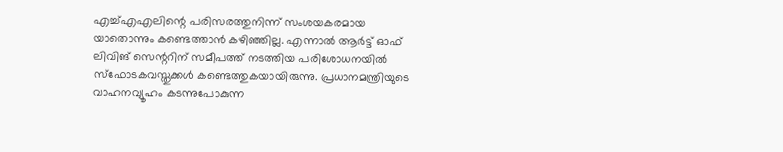എച്ച്എഎലിന്റെ പരിസരത്തുനിന്ന് സംശയകരമായ യാതൊന്നും കണ്ടെത്താൻ കഴിഞ്ഞില്ല. എന്നാൽ ആർട്ട് ഓഫ് ലിവിങ് സെന്ററിന് സമീപത്ത് നടത്തിയ പരിശോധനയിൽ സ്ഫോടകവസ്തുക്കൾ കണ്ടെത്തുകയായിരുന്നു. പ്രധാനമന്ത്രിയുടെ വാഹനവ്യൂഹം കടന്നുപോകുന്ന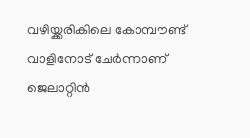വഴിയ്ക്കരികിലെ കോമ്പൗണ്ട് വാളിനോട് ചേർന്നാണ് ജെലാറ്റിൻ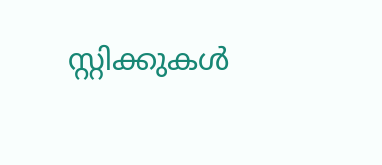സ്റ്റിക്കുകൾ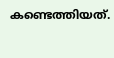കണ്ടെത്തിയത്.